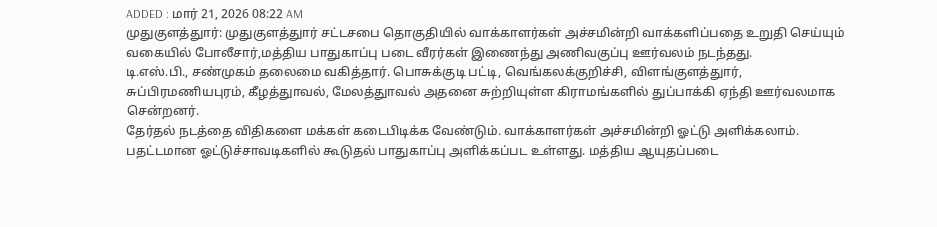ADDED : மார் 21, 2026 08:22 AM
முதுகுளத்துார்: முதுகுளத்துார் சட்டசபை தொகுதியில் வாக்காளர்கள் அச்சமின்றி வாக்களிப்பதை உறுதி செய்யும் வகையில் போலீசார்,மத்திய பாதுகாப்பு படை வீரர்கள் இணைந்து அணிவகுப்பு ஊர்வலம் நடந்தது.
டி.எஸ்.பி., சண்முகம் தலைமை வகித்தார். பொசுக்குடி பட்டி, வெங்கலக்குறிச்சி, விளங்குளத்துார், சுப்பிரமணியபுரம், கீழத்துாவல், மேலத்துாவல் அதனை சுற்றியுள்ள கிராமங்களில் துப்பாக்கி ஏந்தி ஊர்வலமாக சென்றனர்.
தேர்தல் நடத்தை விதிகளை மக்கள் கடைபிடிக்க வேண்டும். வாக்காளர்கள் அச்சமின்றி ஓட்டு அளிக்கலாம். பதட்டமான ஓட்டுச்சாவடிகளில் கூடுதல் பாதுகாப்பு அளிக்கப்பட உள்ளது. மத்திய ஆயுதப்படை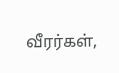வீரர்கள்,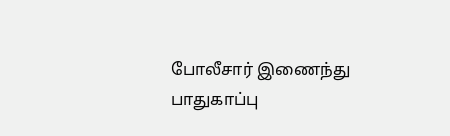போலீசார் இணைந்து பாதுகாப்பு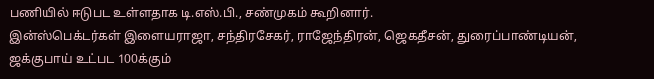பணியில் ஈடுபட உள்ளதாக டி.எஸ்.பி., சண்முகம் கூறினார்.
இன்ஸ்பெக்டர்கள் இளையராஜா, சந்திரசேகர், ராஜேந்திரன், ஜெகதீசன், துரைப்பாண்டியன், ஜக்குபாய் உட்பட 100க்கும்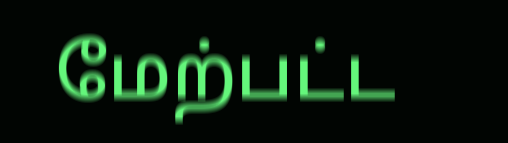மேற்பட்ட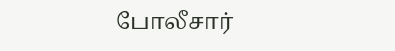போலீசார்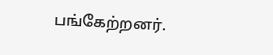பங்கேற்றனர்.